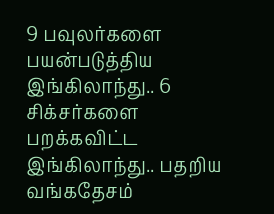9 பவுலர்களை பயன்படுத்திய இங்கிலாந்து.. 6 சிக்சர்களை பறக்கவிட்ட இங்கிலாந்து.. பதறிய வங்கதேசம்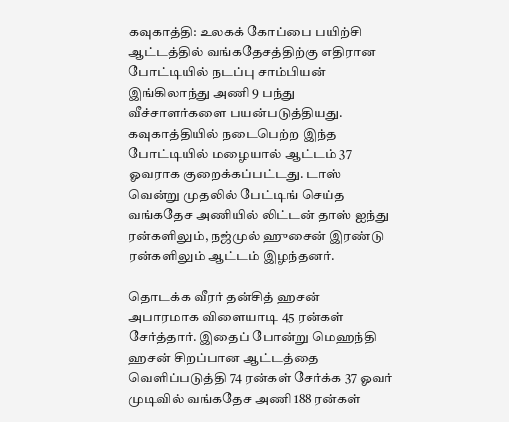கவுகாத்தி: உலகக் கோப்பை பயிற்சி ஆட்டத்தில் வங்கதேசத்திற்கு எதிரான போட்டியில் நடப்பு சாம்பியன் இங்கிலாந்து அணி 9 பந்து வீச்சாளர்களை பயன்படுத்தியது.
கவுகாத்தியில் நடைபெற்ற இந்த போட்டியில் மழையால் ஆட்டம் 37 ஓவராக குறைக்கப்பட்டது. டாஸ் வென்று முதலில் பேட்டிங் செய்த வங்கதேச அணியில் லிட்டன் தாஸ் ஐந்து ரன்களிலும், நஜ்முல் ஹுசைன் இரண்டு ரன்களிலும் ஆட்டம் இழந்தனர்.

தொடக்க வீரர் தன்சித் ஹசன் அபாரமாக விளையாடி 45 ரன்கள் சேர்த்தார். இதைப் போன்று மெஹந்தி ஹசன் சிறப்பான ஆட்டத்தை வெளிப்படுத்தி 74 ரன்கள் சேர்க்க 37 ஓவர் முடிவில் வங்கதேச அணி 188 ரன்கள்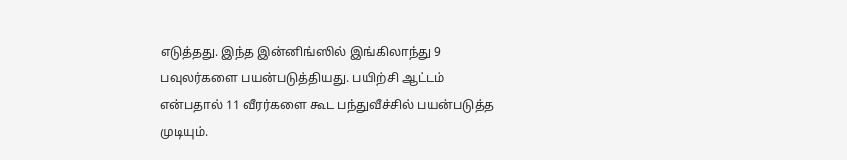எடுத்தது. இந்த இன்னிங்ஸில் இங்கிலாந்து 9 பவுலர்களை பயன்படுத்தியது. பயிற்சி ஆட்டம் என்பதால் 11 வீரர்களை கூட பந்துவீச்சில் பயன்படுத்த முடியும்.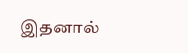இதனால்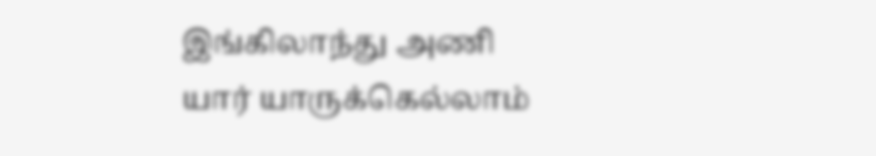இங்கிலாந்து அணி யார் யாருக்கெல்லாம்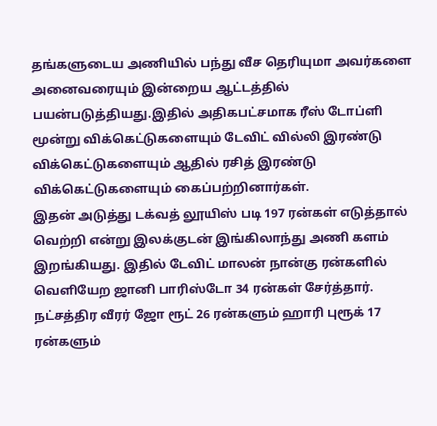தங்களுடைய அணியில் பந்து வீச தெரியுமா அவர்களை அனைவரையும் இன்றைய ஆட்டத்தில் பயன்படுத்தியது.இதில் அதிகபட்சமாக ரீஸ் டோப்ளி மூன்று விக்கெட்டுகளையும் டேவிட் வில்லி இரண்டு விக்கெட்டுகளையும் ஆதில் ரசித் இரண்டு விக்கெட்டுகளையும் கைப்பற்றினார்கள்.
இதன் அடுத்து டக்வத் லூயிஸ் படி 197 ரன்கள் எடுத்தால் வெற்றி என்று இலக்குடன் இங்கிலாந்து அணி களம் இறங்கியது. இதில் டேவிட் மாலன் நான்கு ரன்களில் வெளியேற ஜானி பாரிஸ்டோ 34 ரன்கள் சேர்த்தார். நட்சத்திர வீரர் ஜோ ரூட் 26 ரன்களும் ஹாரி புரூக் 17 ரன்களும்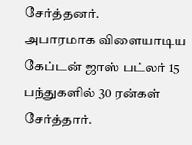சேர்த்தனர்.
அபாரமாக விளையாடிய கேப்டன் ஜாஸ் பட்லர் 15 பந்துகளில் 30 ரன்கள் சேர்த்தார்.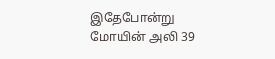இதேபோன்று மோயின் அலி 39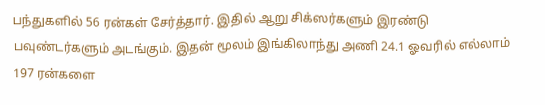பந்துகளில் 56 ரன்கள் சேர்த்தார். இதில் ஆறு சிக்ஸர்களும் இரண்டு பவுண்டர்களும் அடங்கும். இதன் மூலம் இங்கிலாந்து அணி 24.1 ஓவரில் எல்லாம் 197 ரன்களை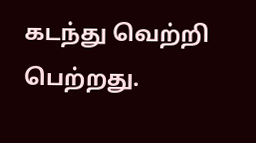கடந்து வெற்றி பெற்றது.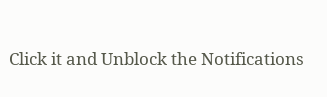Click it and Unblock the Notifications